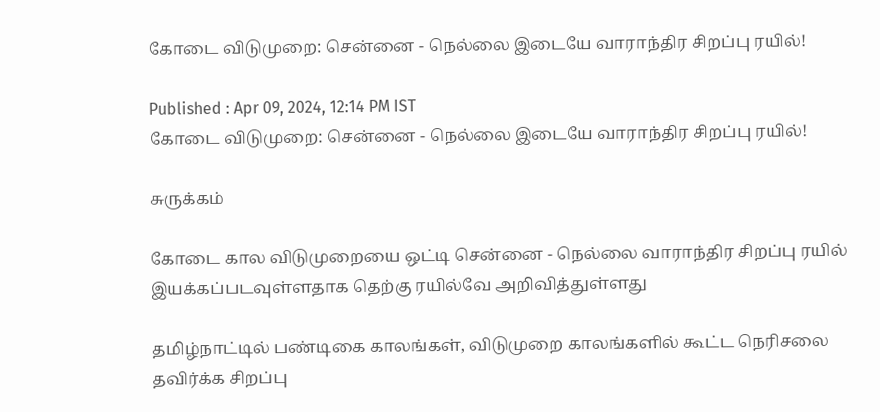கோடை விடுமுறை: சென்னை - நெல்லை இடையே வாராந்திர சிறப்பு ரயில்!

Published : Apr 09, 2024, 12:14 PM IST
கோடை விடுமுறை: சென்னை - நெல்லை இடையே வாராந்திர சிறப்பு ரயில்!

சுருக்கம்

கோடை கால விடுமுறையை ஒட்டி சென்னை - நெல்லை வாராந்திர சிறப்பு ரயில் இயக்கப்படவுள்ளதாக தெற்கு ரயில்வே அறிவித்துள்ளது

தமிழ்நாட்டில் பண்டிகை காலங்கள், விடுமுறை காலங்களில் கூட்ட நெரிசலை தவிர்க்க சிறப்பு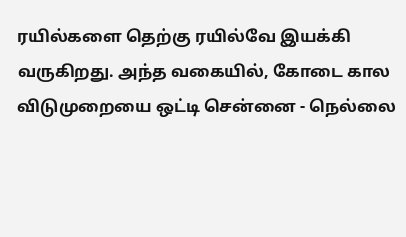ரயில்களை தெற்கு ரயில்வே இயக்கி வருகிறது. அந்த வகையில், கோடை கால விடுமுறையை ஒட்டி சென்னை - நெல்லை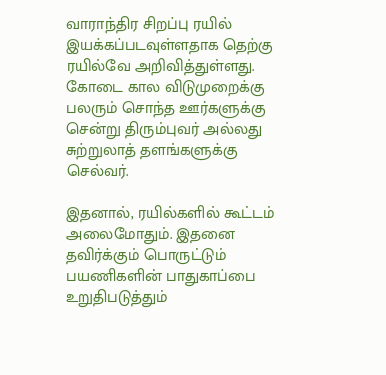வாராந்திர சிறப்பு ரயில் இயக்கப்படவுள்ளதாக தெற்கு ரயில்வே அறிவித்துள்ளது. கோடை கால விடுமுறைக்கு பலரும் சொந்த ஊர்களுக்கு சென்று திரும்புவர் அல்லது சுற்றுலாத் தளங்களுக்கு செல்வர்.

இதனால், ரயில்களில் கூட்டம் அலைமோதும். இதனை தவிர்க்கும் பொருட்டும் பயணிகளின் பாதுகாப்பை உறுதிபடுத்தும்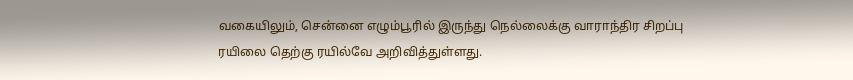வகையிலும், சென்னை எழும்பூரில் இருந்து நெல்லைக்கு வாராந்திர சிறப்பு ரயிலை தெற்கு ரயில்வே அறிவித்துள்ளது.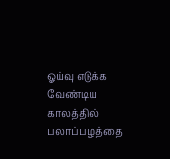ஓய்வு எடுக்க வேண்டிய காலத்தில் பலாப்பழத்தை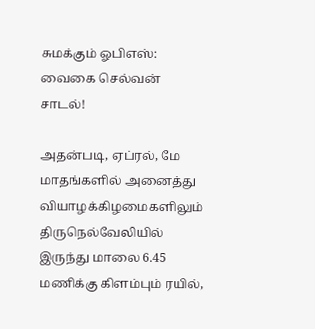சுமக்கும் ஓபிஎஸ்: வைகை செல்வன் சாடல்!

அதன்படி, ஏப்ரல், மே மாதங்களில் அனைத்து வியாழக்கிழமைகளிலும் திருநெல்வேலியில் இருந்து மாலை 6.45 மணிக்கு கிளம்பும் ரயில்,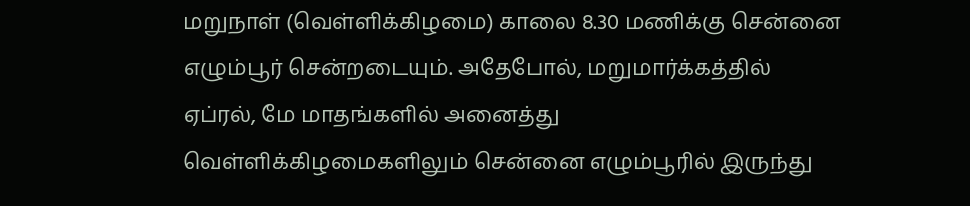மறுநாள் (வெள்ளிக்கிழமை) காலை 8.30 மணிக்கு சென்னை எழும்பூர் சென்றடையும். அதேபோல், மறுமார்க்கத்தில் ஏப்ரல், மே மாதங்களில் அனைத்து வெள்ளிக்கிழமைகளிலும் சென்னை எழும்பூரில் இருந்து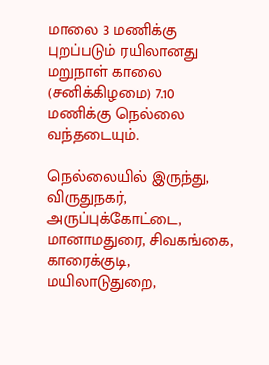மாலை 3 மணிக்கு புறப்படும் ரயிலானது மறுநாள் காலை (சனிக்கிழமை) 7.10 மணிக்கு நெல்லை வந்தடையும்.

நெல்லையில் இருந்து, விருதுநகர், அருப்புக்கோட்டை, மானாமதுரை, சிவகங்கை, காரைக்குடி, மயிலாடுதுறை,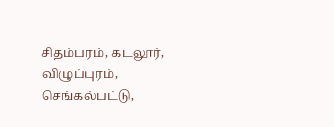சிதம்பரம், கடலூர், விழுப்புரம், செங்கல்பட்டு,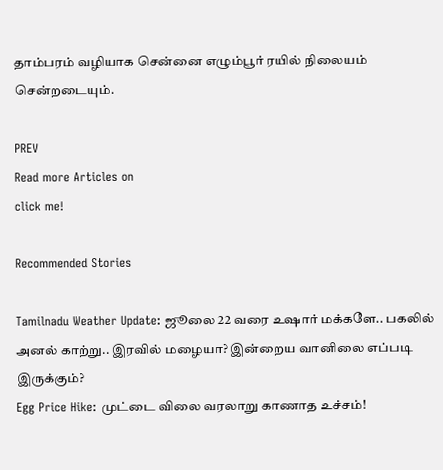தாம்பரம் வழியாக சென்னை எழும்பூர் ரயில் நிலையம் சென்றடையும்.

PREV
Read more Articles on
click me!

Recommended Stories

Tamilnadu Weather Update: ஜூலை 22 வரை உஷார் மக்களே.. பகலில் அனல் காற்று.. இரவில் மழையா? இன்றைய வானிலை எப்படி இருக்கும்?
Egg Price Hike: முட்டை விலை வரலாறு காணாத உச்சம்!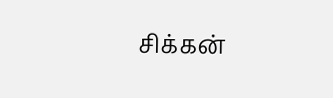சிக்கன்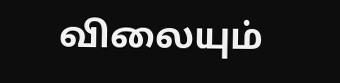விலையும்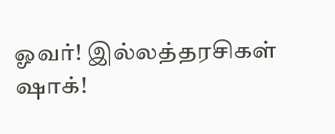ஓவர்! இல்லத்தரசிகள் ஷாக்!